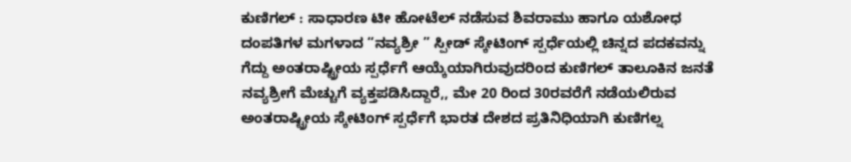ಕುಣಿಗಲ್ : ಸಾಧಾರಣ ಟೀ ಹೋಟೆಲ್ ನಡೆಸುವ ಶಿವರಾಮು ಹಾಗೂ ಯಶೋಧ ದಂಪತಿಗಳ ಮಗಳಾದ “ನವ್ಯಶ್ರೀ ” ಸ್ಪೀಡ್ ಸ್ಕೇಟಿಂಗ್ ಸ್ಪರ್ಧೆಯಲ್ಲಿ ಚಿನ್ನದ ಪದಕವನ್ನು ಗೆದ್ದು ಅಂತರಾಷ್ಟ್ರೀಯ ಸ್ಪರ್ಧೆಗೆ ಆಯ್ಕೆಯಾಗಿರುವುದರಿಂದ ಕುಣಿಗಲ್ ತಾಲೂಕಿನ ಜನತೆ ನವ್ಯಶ್ರೀಗೆ ಮೆಚ್ಚುಗೆ ವ್ಯಕ್ತಪಡಿಸಿದ್ದಾರೆ,, ಮೇ 20 ರಿಂದ 30ರವರೆಗೆ ನಡೆಯಲಿರುವ ಅಂತರಾಷ್ಟ್ರೀಯ ಸ್ಕೇಟಿಂಗ್ ಸ್ಪರ್ಧೆಗೆ ಭಾರತ ದೇಶದ ಪ್ರತಿನಿಧಿಯಾಗಿ ಕುಣಿಗಲ್ನ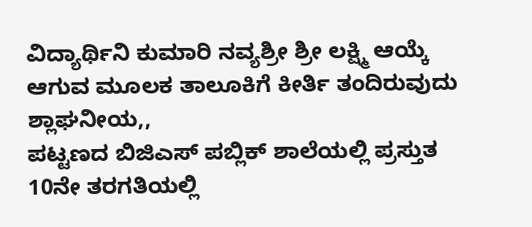ವಿದ್ಯಾರ್ಥಿನಿ ಕುಮಾರಿ ನವ್ಯಶ್ರೀ ಶ್ರೀ ಲಕ್ಷ್ಮಿ ಆಯ್ಕೆ ಆಗುವ ಮೂಲಕ ತಾಲೂಕಿಗೆ ಕೀರ್ತಿ ತಂದಿರುವುದು ಶ್ಲಾಘನೀಯ,,
ಪಟ್ಟಣದ ಬಿಜಿಎಸ್ ಪಬ್ಲಿಕ್ ಶಾಲೆಯಲ್ಲಿ ಪ್ರಸ್ತುತ 10ನೇ ತರಗತಿಯಲ್ಲಿ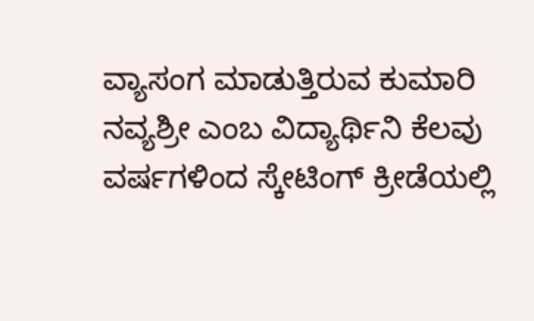ವ್ಯಾಸಂಗ ಮಾಡುತ್ತಿರುವ ಕುಮಾರಿ ನವ್ಯಶ್ರೀ ಎಂಬ ವಿದ್ಯಾರ್ಥಿನಿ ಕೆಲವು ವರ್ಷಗಳಿಂದ ಸ್ಕೇಟಿಂಗ್ ಕ್ರೀಡೆಯಲ್ಲಿ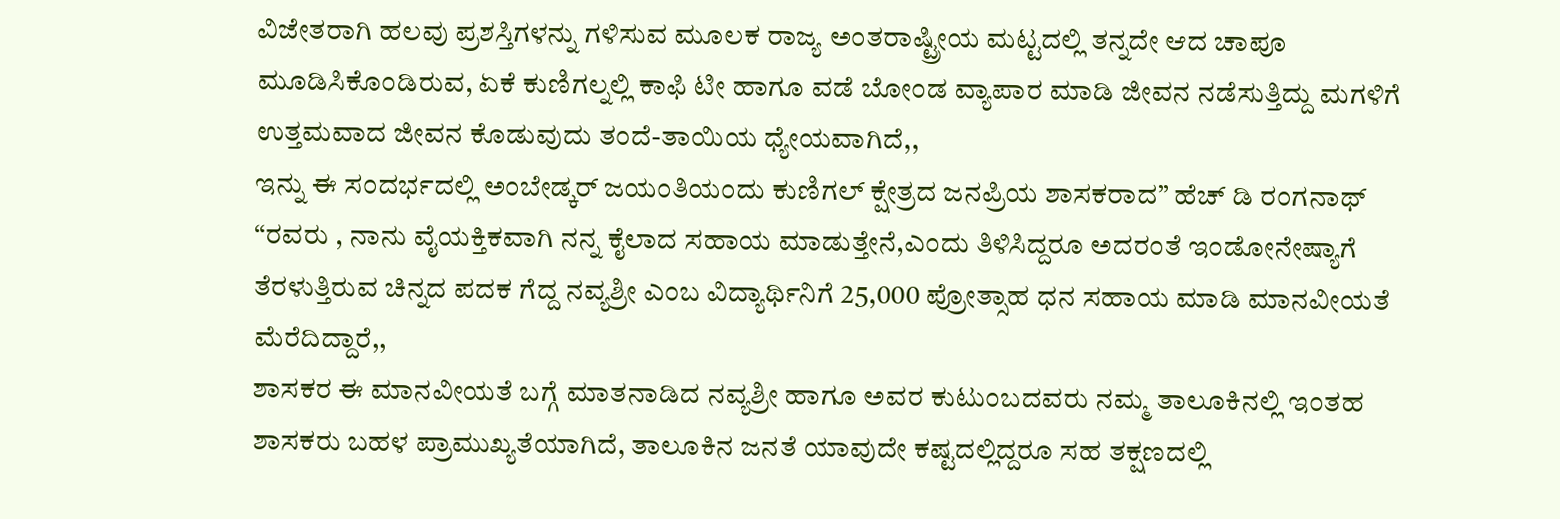ವಿಜೇತರಾಗಿ ಹಲವು ಪ್ರಶಸ್ತಿಗಳನ್ನು ಗಳಿಸುವ ಮೂಲಕ ರಾಜ್ಯ ಅಂತರಾಷ್ಟ್ರೀಯ ಮಟ್ಟದಲ್ಲಿ ತನ್ನದೇ ಆದ ಚಾಪೂ ಮೂಡಿಸಿಕೊಂಡಿರುವ, ಏಕೆ ಕುಣಿಗಲ್ನಲ್ಲಿ ಕಾಫಿ ಟೀ ಹಾಗೂ ವಡೆ ಬೋಂಡ ವ್ಯಾಪಾರ ಮಾಡಿ ಜೀವನ ನಡೆಸುತ್ತಿದ್ದು ಮಗಳಿಗೆ ಉತ್ತಮವಾದ ಜೀವನ ಕೊಡುವುದು ತಂದೆ-ತಾಯಿಯ ಧ್ಯೇಯವಾಗಿದೆ,,
ಇನ್ನು ಈ ಸಂದರ್ಭದಲ್ಲಿ ಅಂಬೇಡ್ಕರ್ ಜಯಂತಿಯಂದು ಕುಣಿಗಲ್ ಕ್ಷೇತ್ರದ ಜನಪ್ರಿಯ ಶಾಸಕರಾದ” ಹೆಚ್ ಡಿ ರಂಗನಾಥ್ “ರವರು , ನಾನು ವೈಯಕ್ತಿಕವಾಗಿ ನನ್ನ ಕೈಲಾದ ಸಹಾಯ ಮಾಡುತ್ತೇನೆ,ಎಂದು ತಿಳಿಸಿದ್ದರೂ ಅದರಂತೆ ಇಂಡೋನೇಷ್ಯಾಗೆ ತೆರಳುತ್ತಿರುವ ಚಿನ್ನದ ಪದಕ ಗೆದ್ದ ನವ್ಯಶ್ರೀ ಎಂಬ ವಿದ್ಯಾರ್ಥಿನಿಗೆ 25,000 ಪ್ರೋತ್ಸಾಹ ಧನ ಸಹಾಯ ಮಾಡಿ ಮಾನವೀಯತೆ ಮೆರೆದಿದ್ದಾರೆ,,
ಶಾಸಕರ ಈ ಮಾನವೀಯತೆ ಬಗ್ಗೆ ಮಾತನಾಡಿದ ನವ್ಯಶ್ರೀ ಹಾಗೂ ಅವರ ಕುಟುಂಬದವರು ನಮ್ಮ ತಾಲೂಕಿನಲ್ಲಿ ಇಂತಹ ಶಾಸಕರು ಬಹಳ ಪ್ರಾಮುಖ್ಯತೆಯಾಗಿದೆ, ತಾಲೂಕಿನ ಜನತೆ ಯಾವುದೇ ಕಷ್ಟದಲ್ಲಿದ್ದರೂ ಸಹ ತಕ್ಷಣದಲ್ಲಿ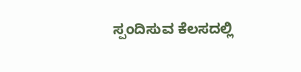ಸ್ಪಂದಿಸುವ ಕೆಲಸದಲ್ಲಿ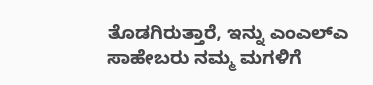ತೊಡಗಿರುತ್ತಾರೆ, ಇನ್ನು ಎಂಎಲ್ಎ ಸಾಹೇಬರು ನಮ್ಮ ಮಗಳಿಗೆ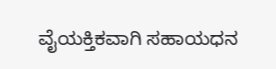ವೈಯಕ್ತಿಕವಾಗಿ ಸಹಾಯಧನ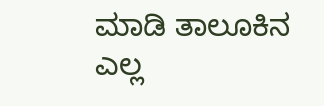ಮಾಡಿ ತಾಲೂಕಿನ ಎಲ್ಲ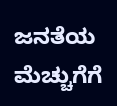ಜನತೆಯ ಮೆಚ್ಚುಗೆಗೆ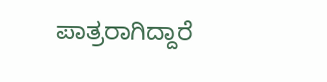ಪಾತ್ರರಾಗಿದ್ದಾರೆ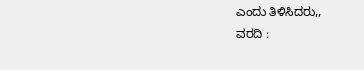ಎಂದು ತಿಳಿಸಿದರು,,
ವರದಿ :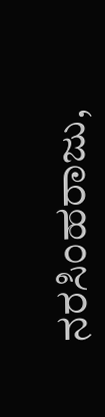ನರಸಿಂಹರಾಜು,